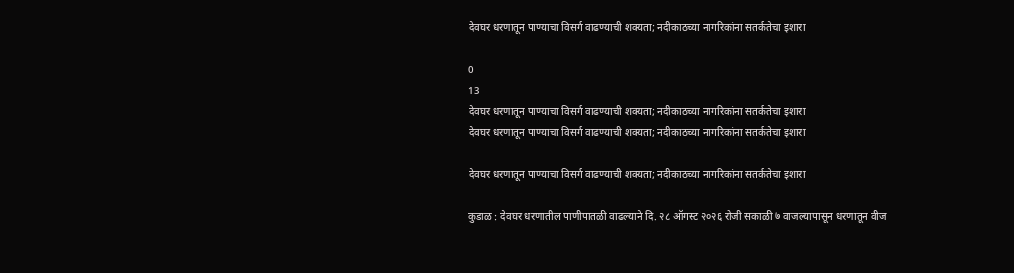देवघर धरणातून पाण्याचा विसर्ग वाढण्याची शक्यता; नदीकाठच्या नागरिकांना सतर्कतेचा इशारा

0
13
देवघर धरणातून पाण्याचा विसर्ग वाढण्याची शक्यता; नदीकाठच्या नागरिकांना सतर्कतेचा इशारा
देवघर धरणातून पाण्याचा विसर्ग वाढण्याची शक्यता; नदीकाठच्या नागरिकांना सतर्कतेचा इशारा

देवघर धरणातून पाण्याचा विसर्ग वाढण्याची शक्यता; नदीकाठच्या नागरिकांना सतर्कतेचा इशारा

कुडाळ : देवघर धरणातील पाणीपातळी वाढल्याने दि. २८ ऑगस्ट २०२६ रोजी सकाळी ७ वाजल्यापासून धरणातून वीज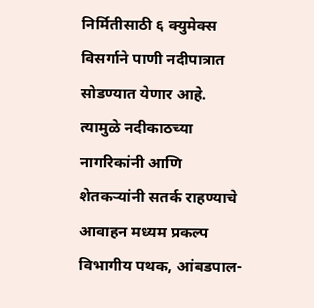निर्मितीसाठी ६ क्युमेक्स विसर्गाने पाणी नदीपात्रात सोडण्यात येणार आहे. त्यामुळे नदीकाठच्या नागरिकांनी आणि शेतकऱ्यांनी सतर्क राहण्याचे आवाहन मध्यम प्रकल्प विभागीय पथक, आंबडपाल-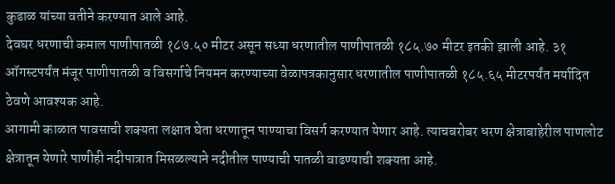कुडाळ यांच्या वतीने करण्यात आले आहे.
देवघर धरणाची कमाल पाणीपातळी १८७.५० मीटर असून सध्या धरणातील पाणीपातळी १८५.७० मीटर इतकी झाली आहे. ३१ ऑगस्टपर्यंत मंजूर पाणीपातळी व विसर्गाचे नियमन करण्याच्या वेळापत्रकानुसार धरणातील पाणीपातळी १८५.६५ मीटरपर्यंत मर्यादित ठेवणे आवश्यक आहे.
आगामी काळात पावसाची शक्यता लक्षात घेता धरणातून पाण्याचा विसर्ग करण्यात येणार आहे. त्याचबरोबर धरण क्षेत्राबाहेरील पाणलोट क्षेत्रातून येणारे पाणीही नदीपात्रात मिसळल्याने नदीतील पाण्याची पातळी वाढण्याची शक्यता आहे.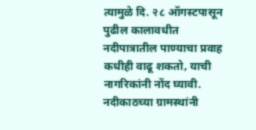त्यामुळे दि. २८ ऑगस्टपासून पुढील कालावधीत नदीपात्रातील पाण्याचा प्रवाह कधीही वाढू शकतो, याची नागरिकांनी नोंद घ्यावी. नदीकाठच्या ग्रामस्थांनी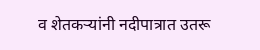व शेतकऱ्यांनी नदीपात्रात उतरू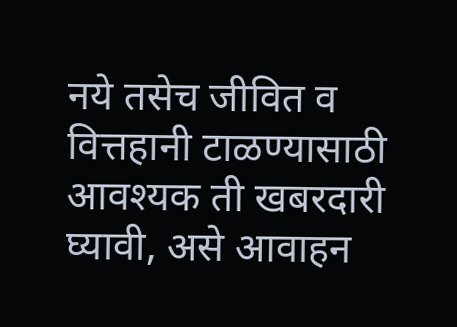नये तसेच जीवित व वित्तहानी टाळण्यासाठी आवश्यक ती खबरदारी घ्यावी, असे आवाहन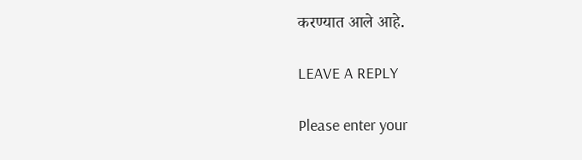करण्यात आले आहे.

LEAVE A REPLY

Please enter your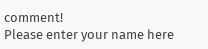comment!
Please enter your name here